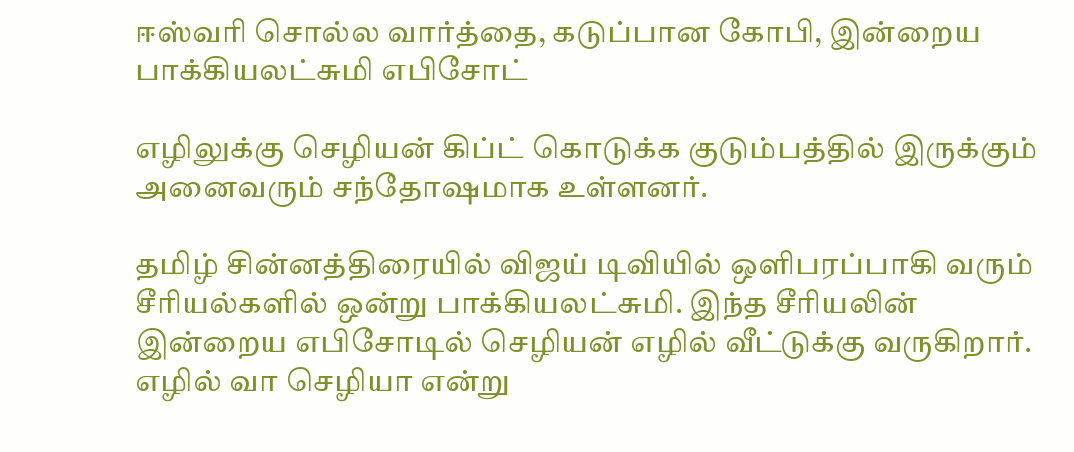ஈஸ்வரி சொல்ல வார்த்தை, கடுப்பான கோபி, இன்றைய பாக்கியலட்சுமி எபிசோட்

எழிலுக்கு செழியன் கிப்ட் கொடுக்க குடும்பத்தில் இருக்கும் அனைவரும் சந்தோஷமாக உள்ளனர்.

தமிழ் சின்னத்திரையில் விஜய் டிவியில் ஒளிபரப்பாகி வரும் சீரியல்களில் ஒன்று பாக்கியலட்சுமி. இந்த சீரியலின் இன்றைய எபிசோடில் செழியன் எழில் வீட்டுக்கு வருகிறார். எழில் வா செழியா என்று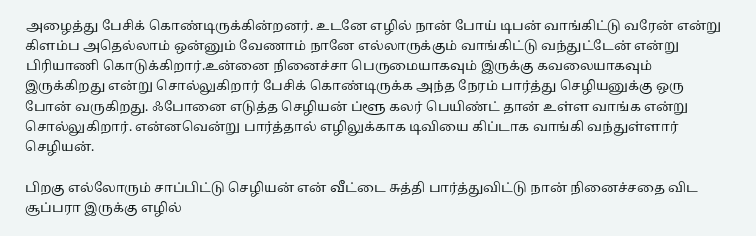அழைத்து பேசிக் கொண்டிருக்கின்றனர். உடனே எழில் நான் போய் டிபன் வாங்கிட்டு வரேன் என்று கிளம்ப அதெல்லாம் ஒன்னும் வேணாம் நானே எல்லாருக்கும் வாங்கிட்டு வந்துட்டேன் என்று பிரியாணி கொடுக்கிறார்.உன்னை நினைச்சா பெருமையாகவும் இருக்கு கவலையாகவும் இருக்கிறது என்று சொல்லுகிறார் பேசிக் கொண்டிருக்க அந்த நேரம் பார்த்து செழியனுக்கு ஒரு போன் வருகிறது. ஃபோனை எடுத்த செழியன் ப்ளூ கலர் பெயிண்ட் தான் உள்ள வாங்க என்று சொல்லுகிறார். என்னவென்று பார்த்தால் எழிலுக்காக டிவியை கிப்டாக வாங்கி வந்துள்ளார் செழியன்.

பிறகு எல்லோரும் சாப்பிட்டு செழியன் என் வீட்டை சுத்தி பார்த்துவிட்டு நான் நினைச்சதை விட சூப்பரா இருக்கு எழில்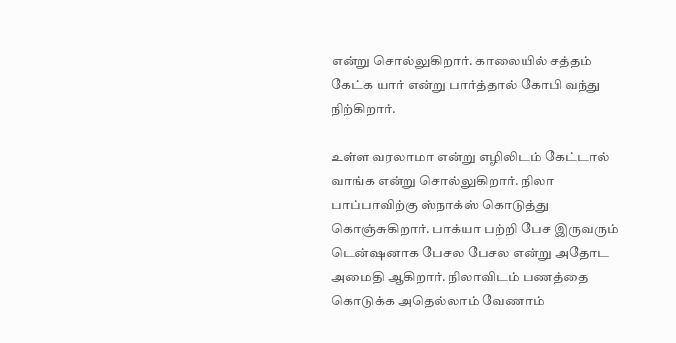என்று சொல்லுகிறார். காலையில் சத்தம் கேட்க யார் என்று பார்த்தால் கோபி வந்து நிற்கிறார்.

உள்ள வரலாமா என்று எழிலிடம் கேட்டால் வாங்க என்று சொல்லுகிறார். நிலா பாப்பாவிற்கு ஸ்நாக்ஸ் கொடுத்து கொஞ்சுகிறார். பாக்யா பற்றி பேச இருவரும் டென்ஷனாக பேசல பேசல என்று அதோட அமைதி ஆகிறார். நிலாவிடம் பணத்தை கொடுக்க அதெல்லாம் வேணாம்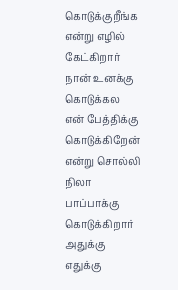கொடுக்குறீங்க என்று எழில் கேட்கிறார் நான் உனக்கு கொடுக்கல என் பேத்திக்கு கொடுக்கிறேன் என்று சொல்லி நிலா பாப்பாக்கு கொடுக்கிறார் அதுக்கு எதுக்கு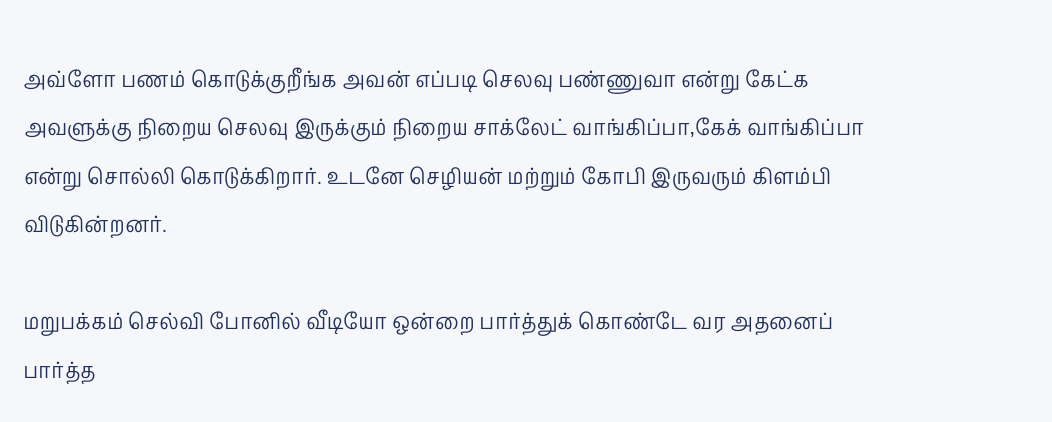அவ்ளோ பணம் கொடுக்குறீங்க அவன் எப்படி செலவு பண்ணுவா என்று கேட்க அவளுக்கு நிறைய செலவு இருக்கும் நிறைய சாக்லேட் வாங்கிப்பா,கேக் வாங்கிப்பா என்று சொல்லி கொடுக்கிறார். உடனே செழியன் மற்றும் கோபி இருவரும் கிளம்பி விடுகின்றனர்.

மறுபக்கம் செல்வி போனில் வீடியோ ஒன்றை பார்த்துக் கொண்டே வர அதனைப் பார்த்த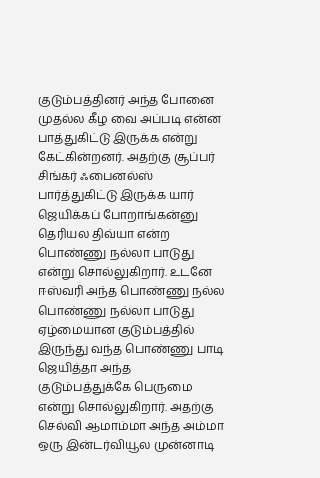குடும்பத்தினர் அந்த போனை முதல்ல கீழ வை அப்படி என்ன பாத்துகிட்டு இருக்க என்று கேட்கின்றனர். அதற்கு சூப்பர் சிங்கர் ஃபைனல்ஸ் பார்த்துகிட்டு இருக்க யார் ஜெயிக்கப் போறாங்கன்னு தெரியல திவ்யா என்ற பொண்ணு நல்லா பாடுது என்று சொல்லுகிறார். உடனே ஈஸ்வரி அந்த பொண்ணு நல்ல பொண்ணு நல்லா பாடுது ஏழ்மையான குடும்பத்தில் இருந்து வந்த பொண்ணு பாடி ஜெயித்தா அந்த குடும்பத்துக்கே பெருமை என்று சொல்லுகிறார். அதற்கு செல்வி ஆமாம்மா அந்த அம்மா ஒரு இன்டர்வியூல முன்னாடி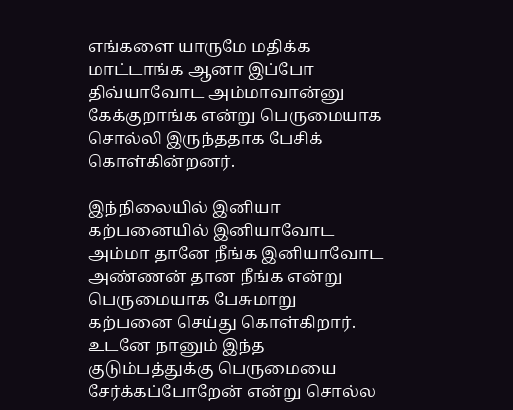எங்களை யாருமே மதிக்க மாட்டாங்க ஆனா இப்போ திவ்யாவோட அம்மாவான்னு கேக்குறாங்க என்று பெருமையாக சொல்லி இருந்ததாக பேசிக் கொள்கின்றனர்.

இந்நிலையில் இனியா கற்பனையில் இனியாவோட அம்மா தானே நீங்க இனியாவோட அண்ணன் தான நீங்க என்று பெருமையாக பேசுமாறு கற்பனை செய்து கொள்கிறார். உடனே நானும் இந்த குடும்பத்துக்கு பெருமையை சேர்க்கப்போறேன் என்று சொல்ல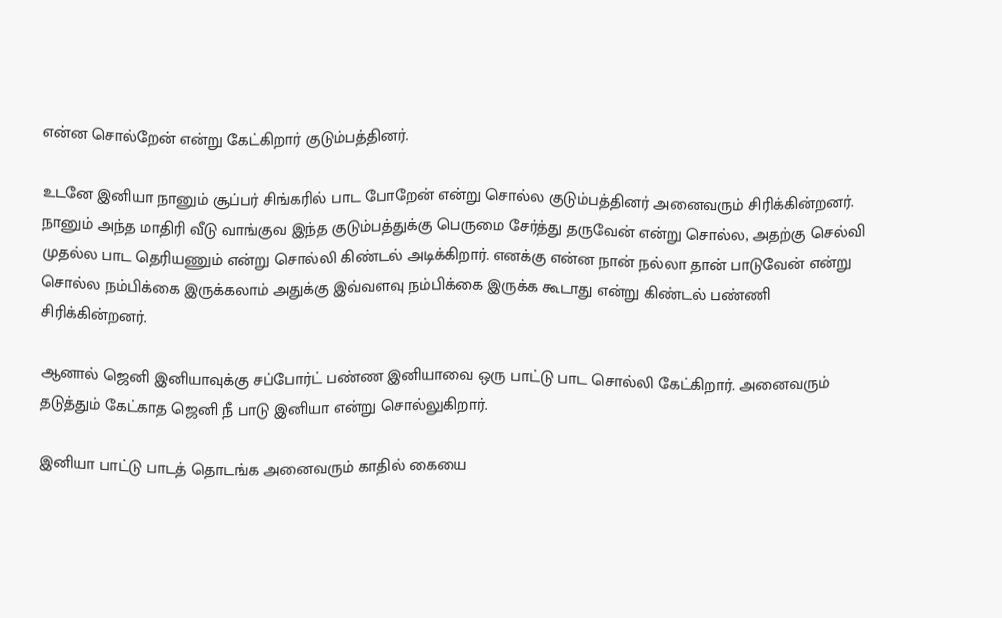என்ன சொல்றேன் என்று கேட்கிறார் குடும்பத்தினர்.

உடனே இனியா நானும் சூப்பர் சிங்கரில் பாட போறேன் என்று சொல்ல குடும்பத்தினர் அனைவரும் சிரிக்கின்றனர். நானும் அந்த மாதிரி வீடு வாங்குவ இந்த குடும்பத்துக்கு பெருமை சேர்த்து தருவேன் என்று சொல்ல, அதற்கு செல்வி முதல்ல பாட தெரியணும் என்று சொல்லி கிண்டல் அடிக்கிறார். எனக்கு என்ன நான் நல்லா தான் பாடுவேன் என்று சொல்ல நம்பிக்கை இருக்கலாம் அதுக்கு இவ்வளவு நம்பிக்கை இருக்க கூடாது என்று கிண்டல் பண்ணி சிரிக்கின்றனர்.

ஆனால் ஜெனி இனியாவுக்கு சப்போர்ட் பண்ண இனியாவை ஒரு பாட்டு பாட சொல்லி கேட்கிறார். அனைவரும் தடுத்தும் கேட்காத ஜெனி நீ பாடு இனியா என்று சொல்லுகிறார்.

இனியா பாட்டு பாடத் தொடங்க அனைவரும் காதில் கையை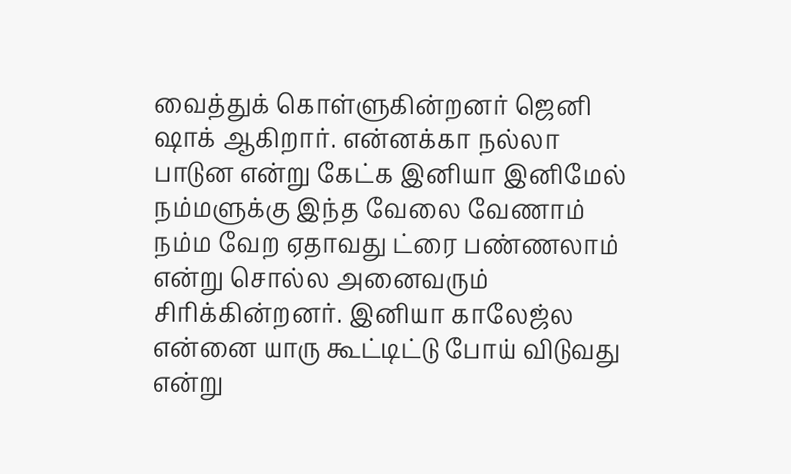வைத்துக் கொள்ளுகின்றனர் ஜெனி ஷாக் ஆகிறார். என்னக்கா நல்லா பாடுன என்று கேட்க இனியா இனிமேல் நம்மளுக்கு இந்த வேலை வேணாம் நம்ம வேற ஏதாவது ட்ரை பண்ணலாம் என்று சொல்ல அனைவரும் சிரிக்கின்றனர். இனியா காலேஜ்ல என்னை யாரு கூட்டிட்டு போய் விடுவது என்று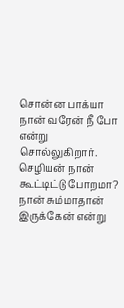சொன்ன பாக்யா நான் வரேன் நீ போ என்று சொல்லுகிறார். செழியன் நான் கூட்டிட்டு போறமா? நான் சும்மாதான் இருக்கேன் என்று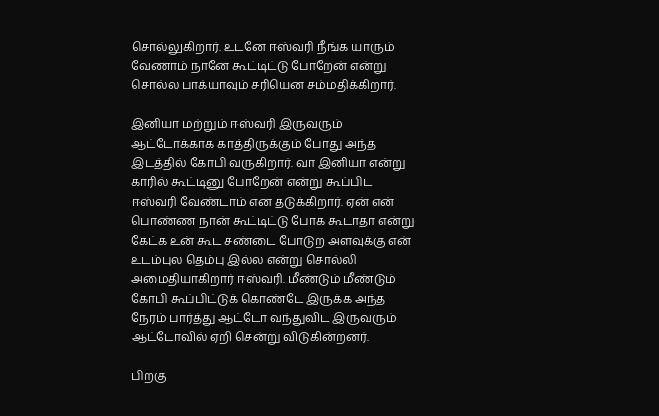சொல்லுகிறார். உடனே ஈஸ்வரி நீங்க யாரும் வேணாம் நானே கூட்டிட்டு போறேன் என்று சொல்ல பாக்யாவும் சரியென சம்மதிக்கிறார்.

இனியா மற்றும் ஈஸ்வரி இருவரும் ஆட்டோக்காக காத்திருக்கும் போது அந்த இடத்தில் கோபி வருகிறார். வா இனியா என்று காரில் கூட்டினு போறேன் என்று கூப்பிட ஈஸ்வரி வேண்டாம் என தடுக்கிறார். ஏன் என் பொண்ண நான் கூட்டிட்டு போக கூடாதா என்று கேட்க உன் கூட சண்டை போடுற அளவுக்கு என் உடம்புல தெம்பு இல்ல என்று சொல்லி அமைதியாகிறார் ஈஸ்வரி. மீண்டும் மீண்டும் கோபி கூப்பிட்டுக் கொண்டே இருக்க அந்த நேரம் பார்த்து ஆட்டோ வந்துவிட இருவரும் ஆட்டோவில் ஏறி சென்று விடுகின்றனர்.

பிறகு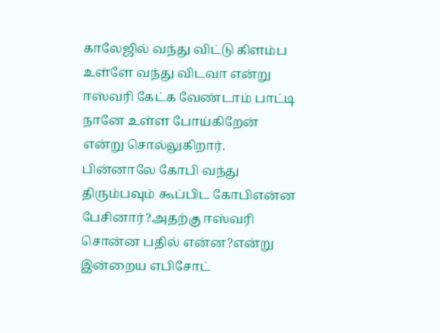காலேஜில் வந்து விட்டு கிளம்ப உள்ளே வந்து விடவா என்று ஈஸ்வரி கேட்க வேண்டாம் பாட்டி நானே உள்ள போய்கிறேன் என்று சொல்லுகிறார். பின்னாலே கோபி வந்து திரும்பவும் கூப்பிட கோபிஎன்ன பேசினார்?அதற்கு ஈஸ்வரி சொன்ன பதில் என்ன?என்று இன்றைய எபிசோட்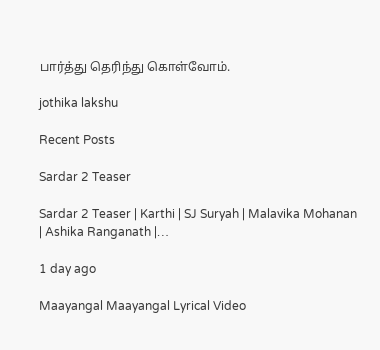பார்த்து தெரிந்து கொள்வோம்.

jothika lakshu

Recent Posts

Sardar 2 Teaser

Sardar 2 Teaser | Karthi | SJ Suryah | Malavika Mohanan | Ashika Ranganath |…

1 day ago

Maayangal Maayangal Lyrical Video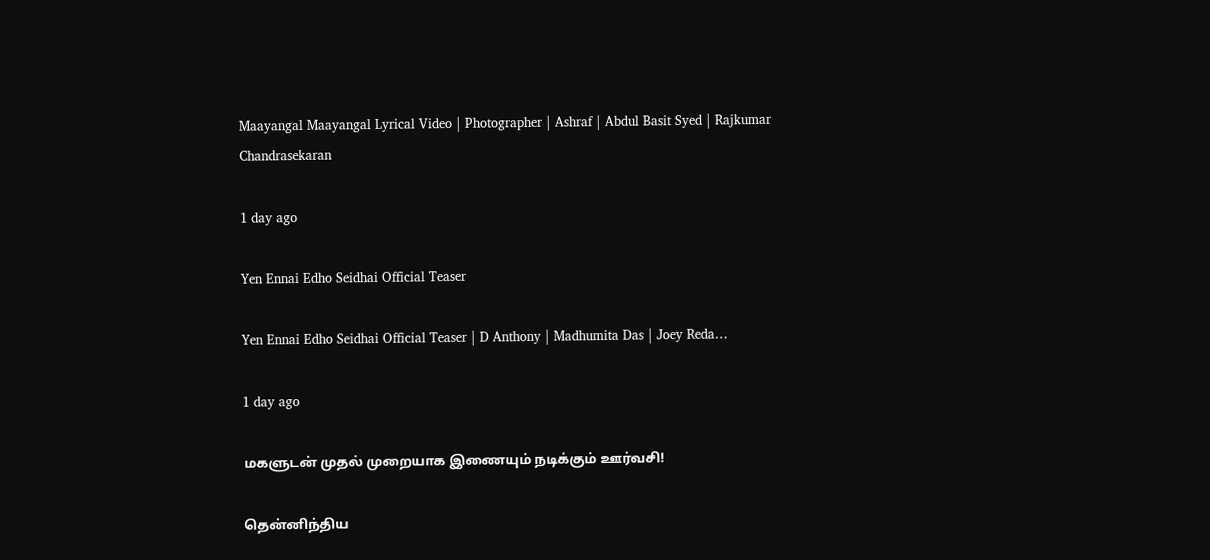Maayangal Maayangal Lyrical Video | Photographer | Ashraf | Abdul Basit Syed | Rajkumar Chandrasekaran

1 day ago

Yen Ennai Edho Seidhai Official Teaser

Yen Ennai Edho Seidhai Official Teaser | D Anthony | Madhumita Das | Joey Reda…

1 day ago

மகளுடன் முதல் முறையாக இணையும் நடிக்கும் ஊர்வசி!

தென்னிந்திய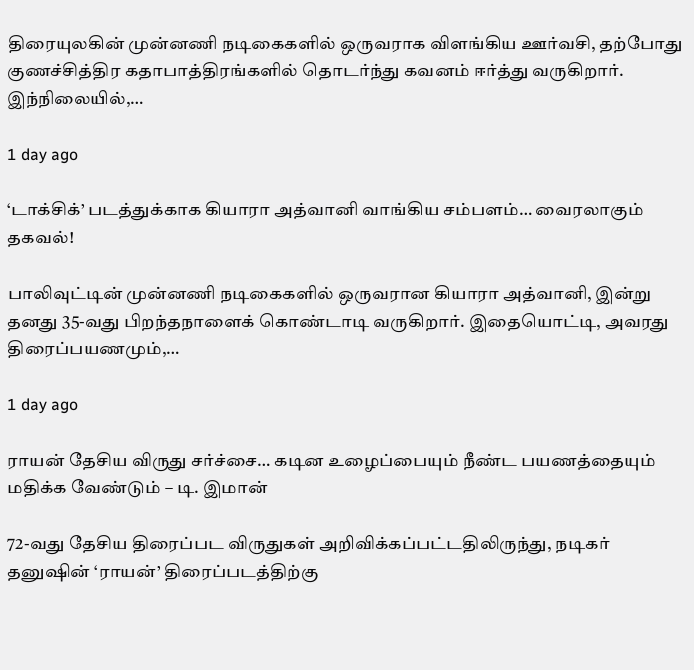திரையுலகின் முன்னணி நடிகைகளில் ஒருவராக விளங்கிய ஊர்வசி, தற்போது குணச்சித்திர கதாபாத்திரங்களில் தொடர்ந்து கவனம் ஈர்த்து வருகிறார். இந்நிலையில்,…

1 day ago

‘டாக்சிக்’ படத்துக்காக கியாரா அத்வானி வாங்கிய சம்பளம்… வைரலாகும் தகவல்!

பாலிவுட்டின் முன்னணி நடிகைகளில் ஒருவரான கியாரா அத்வானி, இன்று தனது 35-வது பிறந்தநாளைக் கொண்டாடி வருகிறார். இதையொட்டி, அவரது திரைப்பயணமும்,…

1 day ago

ராயன் தேசிய விருது சர்ச்சை… கடின உழைப்பையும் நீண்ட பயணத்தையும் மதிக்க வேண்டும் – டி. இமான்

72-வது தேசிய திரைப்பட விருதுகள் அறிவிக்கப்பட்டதிலிருந்து, நடிகர் தனுஷின் ‘ராயன்’ திரைப்படத்திற்கு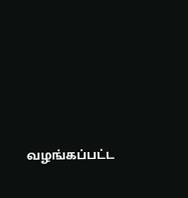வழங்கப்பட்ட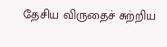தேசிய விருதைச் சுற்றிய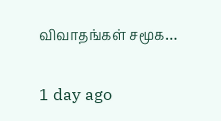விவாதங்கள் சமூக…

1 day ago